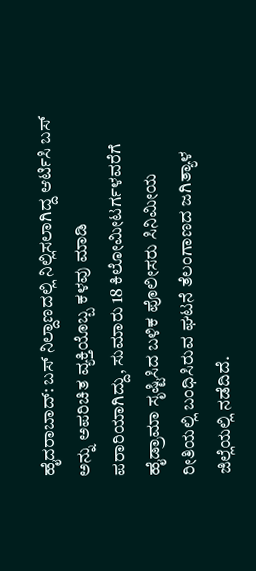ಹೈದರಾಬಾದ್: ಬಸ್ ನಿಲ್ದಾಣದಲ್ಲಿ ನಿಲ್ಲಿಸಲಾಗಿದ್ದ ಆರ್ಟಿಸಿ ಬಸ್ ಅನ್ನು ಅಪರಿಚಿತ ವ್ಯಕ್ತಿಯೊಬ್ಬ ಕಳವು ಮಾಡಿ ಪರಾರಿಯಾಗಿದ್ದು, ಸುಮಾರು 18 ಕಿಲೋಮೀಟರ್ಗಳವರೆಗೆ ಹೈಡ್ರಾಮಾ ಸೃಷ್ಟಿಸಿದ ಬಳಿಕ ಪೊಲೀಸರು ಸಿನಿಮೀಯ ರೀತಿಯಲ್ಲಿ ಬಂಧಿಸಿರುವ ಘಟನೆ ತೆಲಂಗಾಣದ ಜಗಿತ್ಯಾಳ ಜಿಲ್ಲೆಯಲ್ಲಿ ನಡೆದಿದೆ.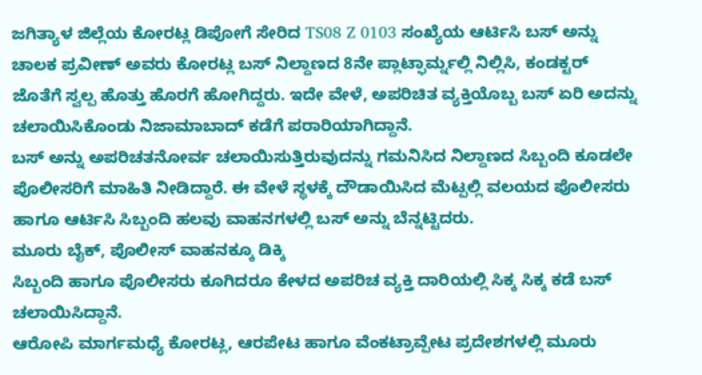ಜಗಿತ್ಯಾಳ ಜಿಲ್ಲೆಯ ಕೋರಟ್ಲ ಡಿಪೋಗೆ ಸೇರಿದ TS08 Z 0103 ಸಂಖ್ಯೆಯ ಆರ್ಟಿಸಿ ಬಸ್ ಅನ್ನು ಚಾಲಕ ಪ್ರವೀಣ್ ಅವರು ಕೋರಟ್ಲ ಬಸ್ ನಿಲ್ದಾಣದ 8ನೇ ಪ್ಲಾಟ್ಫಾರ್ಮ್ನಲ್ಲಿ ನಿಲ್ಲಿಸಿ, ಕಂಡಕ್ಟರ್ ಜೊತೆಗೆ ಸ್ವಲ್ಪ ಹೊತ್ತು ಹೊರಗೆ ಹೋಗಿದ್ದರು. ಇದೇ ವೇಳೆ, ಅಪರಿಚಿತ ವ್ಯಕ್ತಿಯೊಬ್ಬ ಬಸ್ ಏರಿ ಅದನ್ನು ಚಲಾಯಿಸಿಕೊಂಡು ನಿಜಾಮಾಬಾದ್ ಕಡೆಗೆ ಪರಾರಿಯಾಗಿದ್ದಾನೆ.
ಬಸ್ ಅನ್ನು ಅಪರಿಚತನೋರ್ವ ಚಲಾಯಿಸುತ್ತಿರುವುದನ್ನು ಗಮನಿಸಿದ ನಿಲ್ದಾಣದ ಸಿಬ್ಬಂದಿ ಕೂಡಲೇ ಪೊಲೀಸರಿಗೆ ಮಾಹಿತಿ ನೀಡಿದ್ದಾರೆ. ಈ ವೇಳೆ ಸ್ಥಳಕ್ಕೆ ದೌಡಾಯಿಸಿದ ಮೆಟ್ಪಲ್ಲಿ ವಲಯದ ಪೊಲೀಸರು ಹಾಗೂ ಆರ್ಟಿಸಿ ಸಿಬ್ಬಂದಿ ಹಲವು ವಾಹನಗಳಲ್ಲಿ ಬಸ್ ಅನ್ನು ಬೆನ್ನಟ್ಟಿದರು.
ಮೂರು ಬೈಕ್, ಪೊಲೀಸ್ ವಾಹನಕ್ಕೂ ಡಿಕ್ಕಿ
ಸಿಬ್ಬಂದಿ ಹಾಗೂ ಪೊಲೀಸರು ಕೂಗಿದರೂ ಕೇಳದ ಅಪರಿಚ ವ್ಯಕ್ತಿ ದಾರಿಯಲ್ಲಿ ಸಿಕ್ಕ ಸಿಕ್ಕ ಕಡೆ ಬಸ್ ಚಲಾಯಿಸಿದ್ದಾನೆ.
ಆರೋಪಿ ಮಾರ್ಗಮಧ್ಯೆ ಕೋರಟ್ಲ, ಆರಪೇಟ ಹಾಗೂ ವೆಂಕಟ್ರಾವ್ಪೇಟ ಪ್ರದೇಶಗಳಲ್ಲಿ ಮೂರು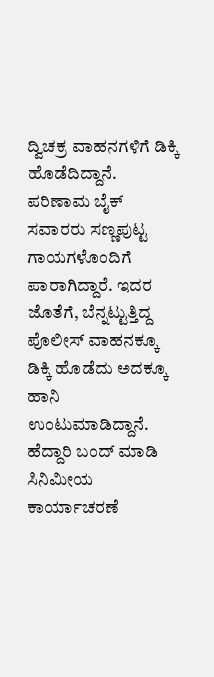ದ್ವಿಚಕ್ರ ವಾಹನಗಳಿಗೆ ಡಿಕ್ಕಿ ಹೊಡೆದಿದ್ದಾನೆ.
ಪರಿಣಾಮ ಬೈಕ್ ಸವಾರರು ಸಣ್ಣಪುಟ್ಟ ಗಾಯಗಳೊಂದಿಗೆ ಪಾರಾಗಿದ್ದಾರೆ. ಇದರ ಜೊತೆಗೆ, ಬೆನ್ನಟ್ಟುತ್ತಿದ್ದ ಪೊಲೀಸ್ ವಾಹನಕ್ಕೂ ಡಿಕ್ಕಿ ಹೊಡೆದು ಅದಕ್ಕೂ ಹಾನಿ ಉಂಟುಮಾಡಿದ್ದಾನೆ.
ಹೆದ್ದಾರಿ ಬಂದ್ ಮಾಡಿ ಸಿನಿಮೀಯ ಕಾರ್ಯಾಚರಣೆ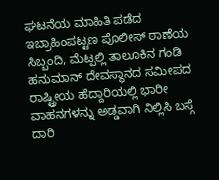ಘಟನೆಯ ಮಾಹಿತಿ ಪಡೆದ ಇಬ್ರಾಹಿಂಪಟ್ಟಣ ಪೊಲೀಸ್ ಠಾಣೆಯ ಸಿಬ್ಬಂದಿ, ಮೆಟ್ಪಲ್ಲಿ ತಾಲೂಕಿನ ಗಂಡಿ ಹನುಮಾನ್ ದೇವಸ್ಥಾನದ ಸಮೀಪದ ರಾಷ್ಟ್ರೀಯ ಹೆದ್ದಾರಿಯಲ್ಲಿ ಭಾರೀ ವಾಹನಗಳನ್ನು ಅಡ್ಡವಾಗಿ ನಿಲ್ಲಿಸಿ ಬಸ್ಗೆ ದಾರಿ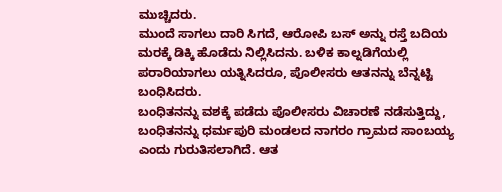ಮುಚ್ಚಿದರು.
ಮುಂದೆ ಸಾಗಲು ದಾರಿ ಸಿಗದೆ, ಆರೋಪಿ ಬಸ್ ಅನ್ನು ರಸ್ತೆ ಬದಿಯ ಮರಕ್ಕೆ ಡಿಕ್ಕಿ ಹೊಡೆದು ನಿಲ್ಲಿಸಿದನು. ಬಳಿಕ ಕಾಲ್ನಡಿಗೆಯಲ್ಲಿ ಪರಾರಿಯಾಗಲು ಯತ್ನಿಸಿದರೂ, ಪೊಲೀಸರು ಆತನನ್ನು ಬೆನ್ನಟ್ಟಿ ಬಂಧಿಸಿದರು.
ಬಂಧಿತನನ್ನು ವಶಕ್ಕೆ ಪಡೆದು ಪೊಲೀಸರು ವಿಚಾರಣೆ ನಡೆಸುತ್ತಿದ್ದು, ಬಂಧಿತನನ್ನು ಧರ್ಮಪುರಿ ಮಂಡಲದ ನಾಗರಂ ಗ್ರಾಮದ ಸಾಂಬಯ್ಯ ಎಂದು ಗುರುತಿಸಲಾಗಿದೆ. ಆತ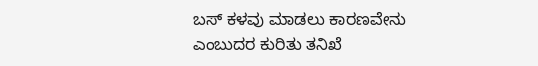ಬಸ್ ಕಳವು ಮಾಡಲು ಕಾರಣವೇನು ಎಂಬುದರ ಕುರಿತು ತನಿಖೆ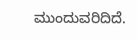ಮುಂದುವರಿದಿದೆ.